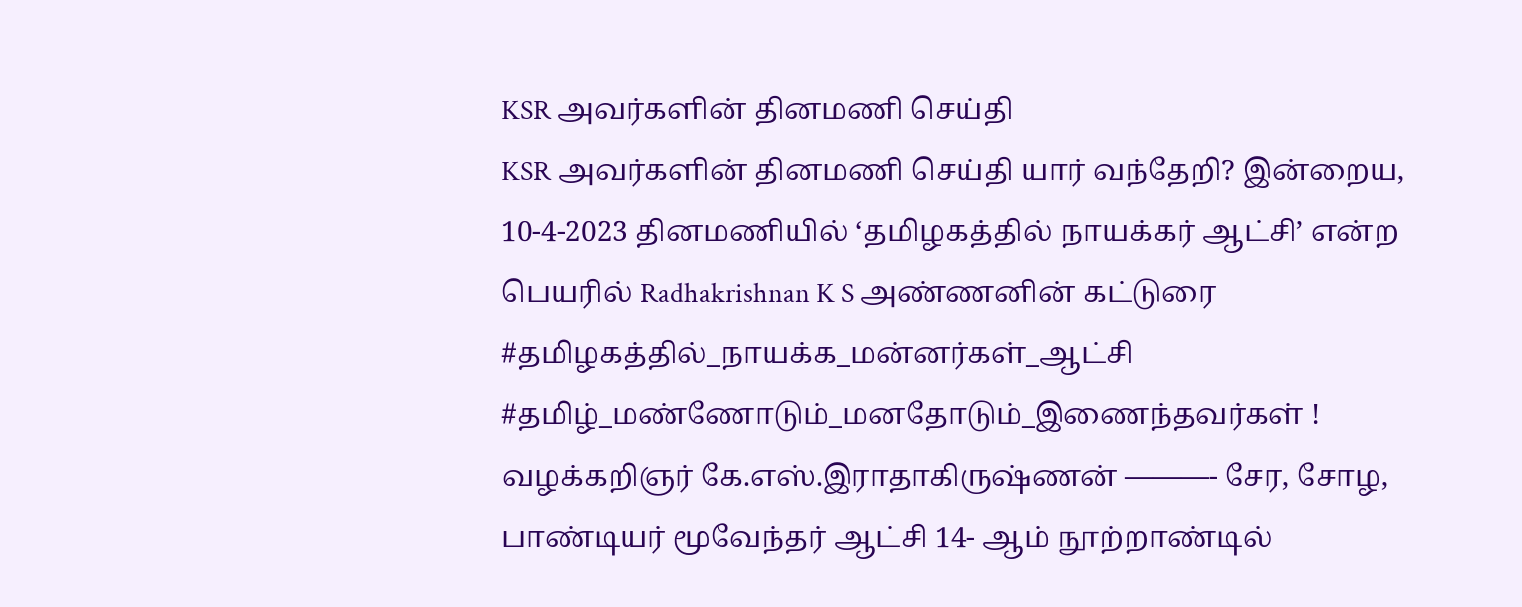KSR அவர்களின் தினமணி செய்தி
KSR அவர்களின் தினமணி செய்தி யார் வந்தேறி? இன்றைய, 10-4-2023 தினமணியில் ‘தமிழகத்தில் நாயக்கர் ஆட்சி’ என்ற பெயரில் Radhakrishnan K S அண்ணனின் கட்டுரை #தமிழகத்தில்_நாயக்க_மன்னர்கள்_ஆட்சி #தமிழ்_மண்ணோடும்_மனதோடும்_இணைந்தவர்கள் ! வழக்கறிஞர் கே.எஸ்.இராதாகிருஷ்ணன் ———- சேர, சோழ, பாண்டியர் மூவேந்தர் ஆட்சி 14- ஆம் நூற்றாண்டில்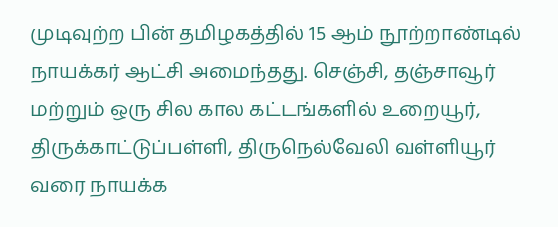முடிவுற்ற பின் தமிழகத்தில் 15 ஆம் நூற்றாண்டில் நாயக்கர் ஆட்சி அமைந்தது. செஞ்சி, தஞ்சாவூர் மற்றும் ஒரு சில கால கட்டங்களில் உறையூர், திருக்காட்டுப்பள்ளி, திருநெல்வேலி வள்ளியூர் வரை நாயக்க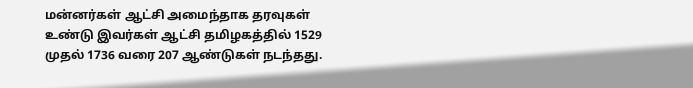மன்னர்கள் ஆட்சி அமைந்தாக தரவுகள் உண்டு இவர்கள் ஆட்சி தமிழகத்தில் 1529 முதல் 1736 வரை 207 ஆண்டுகள் நடந்தது.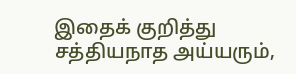இதைக் குறித்து சத்தியநாத அய்யரும்,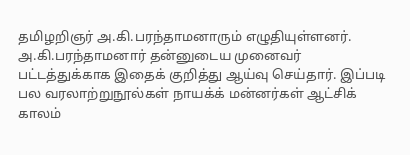தமிழறிஞர் அ.கி.பரந்தாமனாரும் எழுதியுள்ளனர். அ.கி.பரந்தாமனார் தன்னுடைய முனைவர் பட்டத்துக்காக இதைக் குறித்து ஆய்வு செய்தார். இப்படி பல வரலாற்றுநூல்கள் நாயக்க் மன்னர்கள் ஆட்சிக் காலம்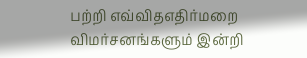பற்றி எவ்விதஎதிர்மறை விமர்சனங்களும் இன்றி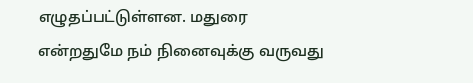எழுதப்பட்டுள்ளன. மதுரை என்றதுமே நம் நினைவுக்கு வருவது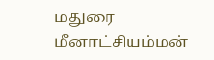மதுரை மீனாட்சியம்மன்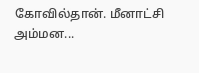கோவில்தான். மீனாட்சி அம்மன...